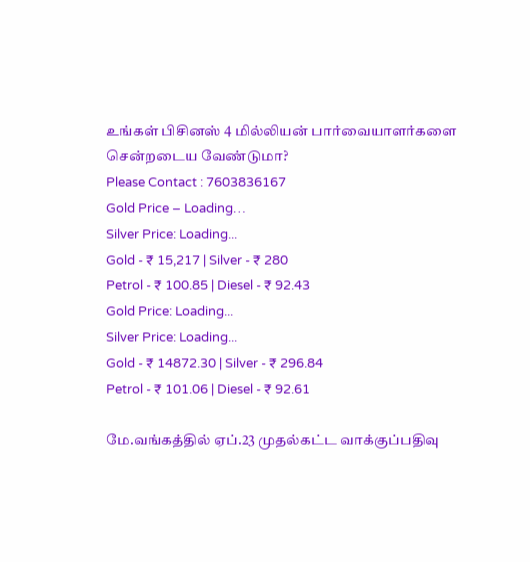உங்கள் பிசினஸ் 4 மில்லியன் பார்வையாளர்களை சென்றடைய வேண்டுமா?
Please Contact : 7603836167
Gold Price – Loading…
Silver Price: Loading...
Gold - ₹ 15,217 | Silver - ₹ 280
Petrol - ₹ 100.85 | Diesel - ₹ 92.43
Gold Price: Loading...
Silver Price: Loading...
Gold - ₹ 14872.30 | Silver - ₹ 296.84
Petrol - ₹ 101.06 | Diesel - ₹ 92.61

மே.வங்கத்தில் ஏப்.23 முதல்கட்ட வாக்குப்பதிவு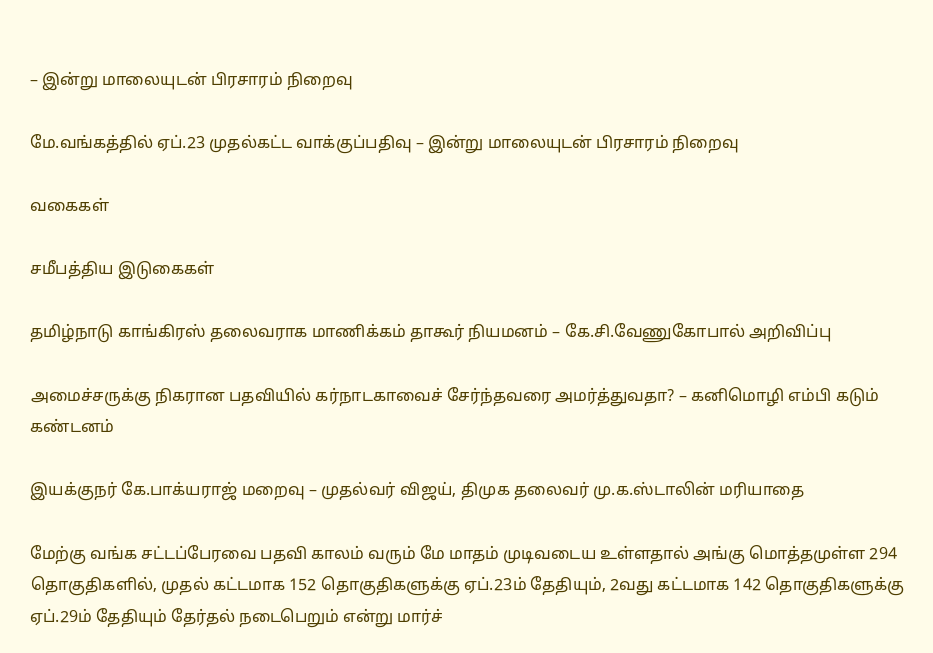– இன்று மாலையுடன் பிரசாரம் நிறைவு

மே.வங்கத்தில் ஏப்.23 முதல்கட்ட வாக்குப்பதிவு – இன்று மாலையுடன் பிரசாரம் நிறைவு

வகைகள்

சமீபத்திய இடுகைகள்

தமிழ்நாடு காங்கிரஸ் தலைவராக மாணிக்கம் தாகூர் நியமனம் – கே.சி.வேணுகோபால் அறிவிப்பு

அமைச்சருக்கு நிகரான பதவியில் கர்நாடகாவைச் சேர்ந்தவரை அமர்த்துவதா? – கனிமொழி எம்பி கடும் கண்டனம்

இயக்குநர் கே.பாக்யராஜ் மறைவு – முதல்வர் விஜய், திமுக தலைவர் மு.க.ஸ்டாலின் மரியாதை

மேற்கு வங்க சட்டப்பேரவை பதவி காலம் வரும் மே மாதம் முடிவடைய உள்ளதால் அங்கு மொத்தமுள்ள 294 தொகுதிகளில், முதல் கட்டமாக 152 தொகுதிகளுக்கு ஏப்.23ம் தேதியும், 2வது கட்டமாக 142 தொகுதிகளுக்கு ஏப்.29ம் தேதியும் தேர்தல் நடைபெறும் என்று மார்ச்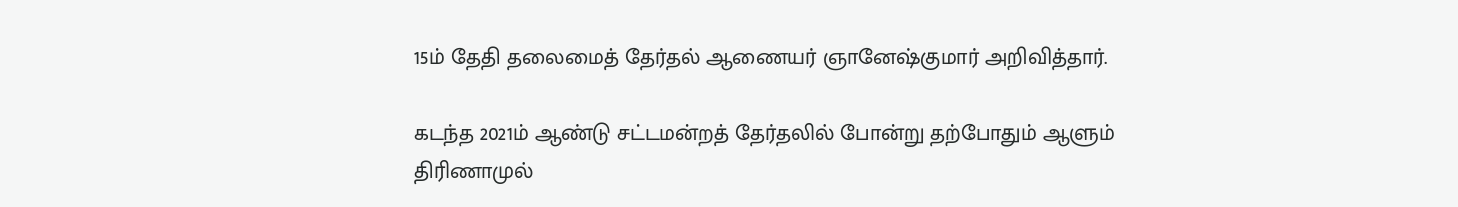15ம் தேதி தலைமைத் தேர்தல் ஆணையர் ஞானேஷ்குமார் அறிவித்தார்.

கடந்த 2021ம் ஆண்டு சட்டமன்றத் தேர்தலில் போன்று தற்போதும் ஆளும் திரிணாமுல்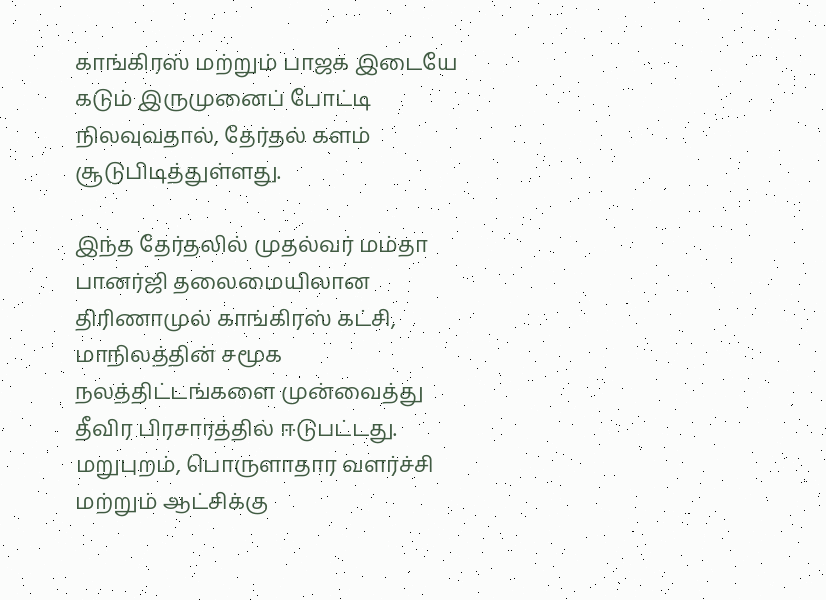காங்கிரஸ் மற்றும் பாஜக இடையே கடும் இருமுனைப் போட்டி நிலவுவதால், தேர்தல் களம் சூடுபிடித்துள்ளது.

இந்த தேர்தலில் முதல்வர் மம்தா பானர்ஜி தலைமையிலான திரிணாமுல் காங்கிரஸ் கட்சி, மாநிலத்தின் சமூக நலத்திட்டங்களை முன்வைத்து தீவிர பிரசாரத்தில் ஈடுபட்டது. மறுபுறம், பொருளாதார வளர்ச்சி மற்றும் ஆட்சிக்கு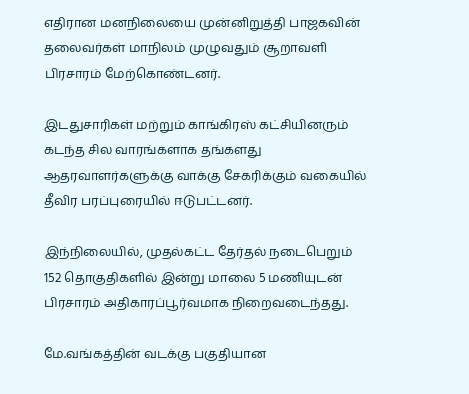எதிரான மனநிலையை முன்னிறுத்தி பாஜகவின் தலைவர்கள் மாநிலம் முழுவதும் சூறாவளி பிரசாரம் மேற்கொண்டனர்.

இடதுசாரிகள் மற்றும் காங்கிரஸ் கட்சியினரும் கடந்த சில வாரங்களாக தங்களது ஆதரவாளர்களுக்கு வாக்கு சேகரிக்கும் வகையில் தீவிர பரப்புரையில் ஈடுபட்டனர்.

இந்நிலையில், முதல்கட்ட தேர்தல் நடைபெறும் 152 தொகுதிகளில் இன்று மாலை 5 மணியுடன் பிரசாரம் அதிகாரப்பூர்வமாக நிறைவடைந்தது.

மே.வங்கத்தின் வடக்கு பகுதியான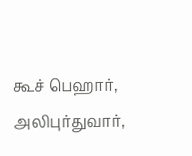கூச் பெஹார், அலிபுர்துவார்,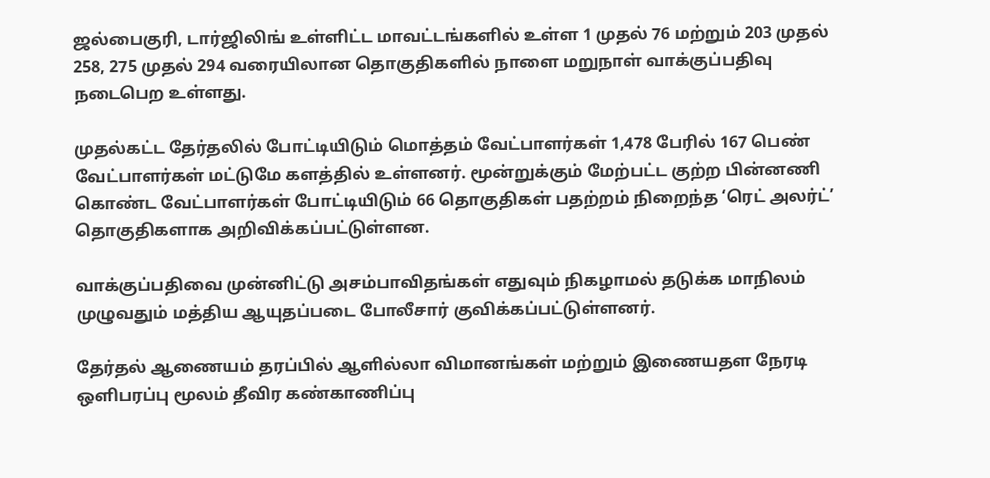ஜல்பைகுரி, டார்ஜிலிங் உள்ளிட்ட மாவட்டங்களில் உள்ள 1 முதல் 76 மற்றும் 203 முதல் 258, 275 முதல் 294 வரையிலான தொகுதிகளில் நாளை மறுநாள் வாக்குப்பதிவு நடைபெற உள்ளது.

முதல்கட்ட தேர்தலில் போட்டியிடும் மொத்தம் வேட்பாளர்கள் 1,478 பேரில் 167 பெண் வேட்பாளர்கள் மட்டுமே களத்தில் உள்ளனர். மூன்றுக்கும் மேற்பட்ட குற்ற பின்னணி கொண்ட வேட்பாளர்கள் போட்டியிடும் 66 தொகுதிகள் பதற்றம் நிறைந்த ‘ரெட் அலர்ட்’ தொகுதிகளாக அறிவிக்கப்பட்டுள்ளன.

வாக்குப்பதிவை முன்னிட்டு அசம்பாவிதங்கள் எதுவும் நிகழாமல் தடுக்க மாநிலம் முழுவதும் மத்திய ஆயுதப்படை போலீசார் குவிக்கப்பட்டுள்ளனர்.

தேர்தல் ஆணையம் தரப்பில் ஆளில்லா விமானங்கள் மற்றும் இணையதள நேரடி ஒளிபரப்பு மூலம் தீவிர கண்காணிப்பு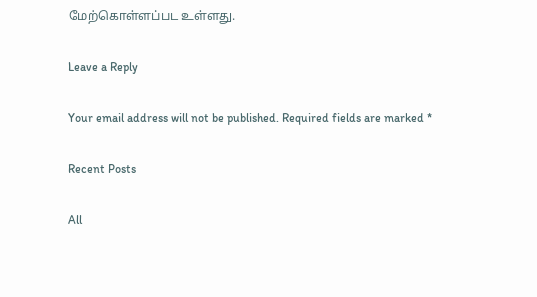மேற்கொள்ளப்பட உள்ளது.

Leave a Reply

Your email address will not be published. Required fields are marked *

Recent Posts

All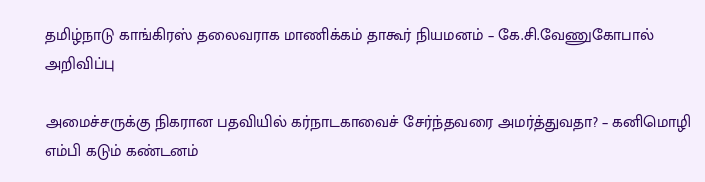தமிழ்நாடு காங்கிரஸ் தலைவராக மாணிக்கம் தாகூர் நியமனம் – கே.சி.வேணுகோபால் அறிவிப்பு

அமைச்சருக்கு நிகரான பதவியில் கர்நாடகாவைச் சேர்ந்தவரை அமர்த்துவதா? – கனிமொழி எம்பி கடும் கண்டனம்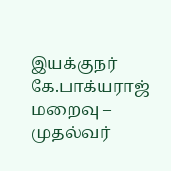இயக்குநர் கே.பாக்யராஜ் மறைவு – முதல்வர்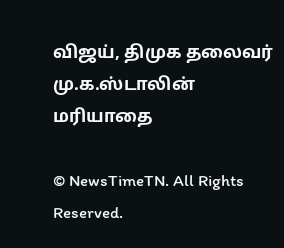விஜய், திமுக தலைவர் மு.க.ஸ்டாலின் மரியாதை

© NewsTimeTN. All Rights Reserved.